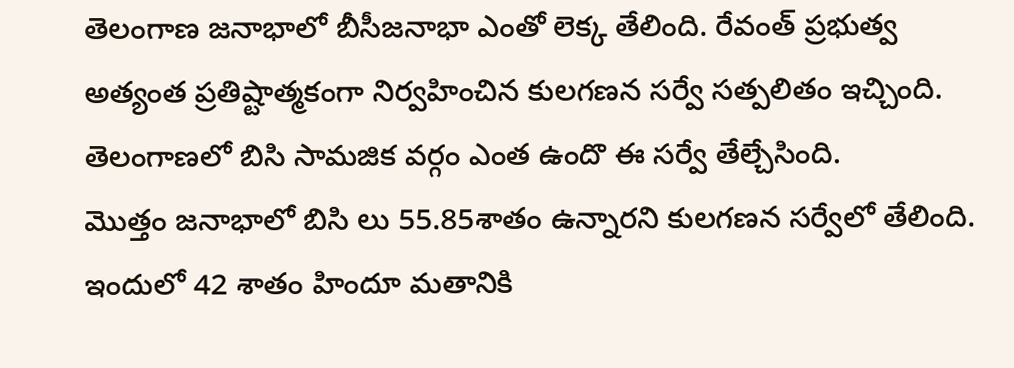తెలంగాణ జనాభాలో బీసీజనాభా ఎంతో లెక్క తేలింది. రేవంత్ ప్రభుత్వ అత్యంత ప్రతిష్టాత్మకంగా నిర్వహించిన కులగణన సర్వే సత్పలితం ఇచ్చింది. తెలంగాణలో బిసి సామజిక వర్గం ఎంత ఉందొ ఈ సర్వే తేల్చేసింది.
మొత్తం జనాభాలో బిసి లు 55.85శాతం ఉన్నారని కులగణన సర్వేలో తేలింది. ఇందులో 42 శాతం హిందూ మతానికి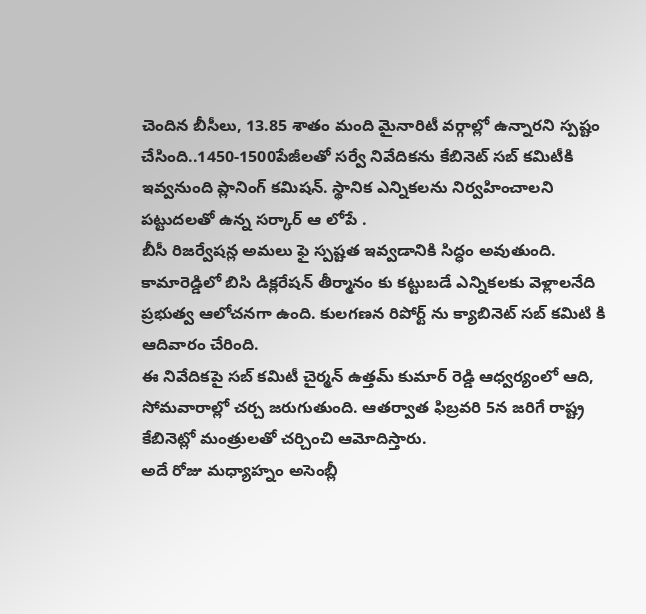చెందిన బీసీలు, 13.85 శాతం మంది మైనారిటీ వర్గాల్లో ఉన్నారని స్పష్టం చేసింది..1450-1500పేజీలతో సర్వే నివేదికను కేబినెట్ సబ్ కమిటీకి ఇవ్వనుంది ప్లానింగ్ కమిషన్. స్థానిక ఎన్నికలను నిర్వహించాలని పట్టుదలతో ఉన్న సర్కార్ ఆ లోపే .
బీసీ రిజర్వేషన్ల అమలు ఫై స్పష్టత ఇవ్వడానికి సిద్ధం అవుతుంది. కామారెడ్డిలో బిసి డిక్లరేషన్ తీర్మానం కు కట్టుబడే ఎన్నికలకు వెళ్లాలనేది ప్రభుత్వ ఆలోచనగా ఉంది. కులగణన రిపోర్ట్ ను క్యాబినెట్ సబ్ కమిటి కి ఆదివారం చేరింది.
ఈ నివేదికపై సబ్ కమిటీ చైర్మన్ ఉత్తమ్ కుమార్ రెడ్డి ఆధ్వర్యంలో ఆది, సోమవారాల్లో చర్చ జరుగుతుంది. ఆతర్వాత ఫిబ్రవరి 5న జరిగే రాష్ట్ర కేబినెట్లో మంత్రులతో చర్చించి ఆమోదిస్తారు.
అదే రోజు మధ్యాహ్నం అసెంబ్లీ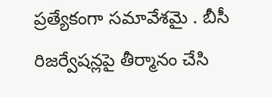ప్రత్యేకంగా సమావేశమై . బీసీ రిజర్వేషన్లపై తీర్మానం చేసి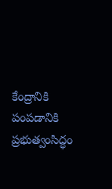కేంద్రానికి పంపడానికి ప్రభుత్వంసిద్ధం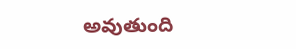అవుతుంది